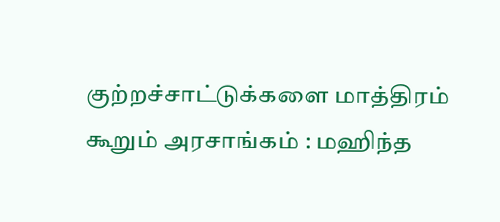குற்றச்சாட்டுக்களை மாத்திரம் கூறும் அரசாங்கம் : மஹிந்த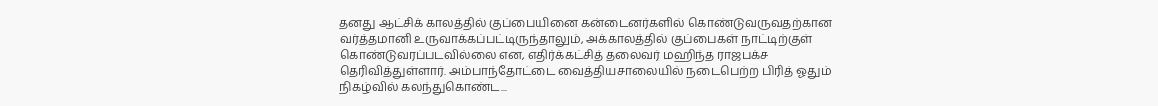தனது ஆட்சிக் காலத்தில் குப்பையினை கன்டைனர்களில் கொண்டுவருவதற்கான வர்த்தமானி உருவாக்கப்பட்டிருந்தாலும், அக்காலத்தில் குப்பைகள் நாட்டிற்குள் கொண்டுவரப்படவில்லை என, எதிர்க்கட்சித் தலைவர் மஹிந்த ராஜபக்ச தெரிவித்துள்ளார். அம்பாந்தோட்டை வைத்தியசாலையில் நடைபெற்ற பிரித் ஓதும் நிகழ்வில் கலந்துகொண்ட...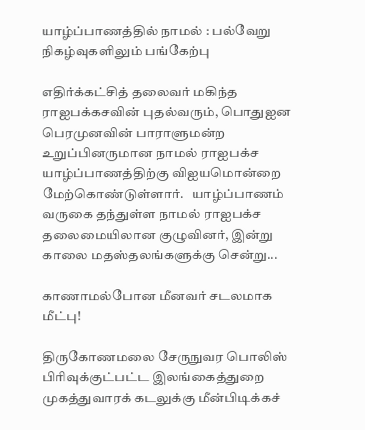யாழ்ப்பாணத்தில் நாமல் : பல்வேறு நிகழ்வுகளிலும் பங்கேற்பு

எதிர்க்கட்சித் தலைவர் மகிந்த ராஐபக்கசவின் புதல்வரும், பொதுஐன பெரமுனவின் பாராளுமன்ற உறுப்பினருமான நாமல் ராஐபக்ச யாழ்ப்பாணத்திற்கு விஐயமொன்றை மேற்கொண்டுள்ளார்.   யாழ்ப்பாணம் வருகை தந்துள்ள நாமல் ராஐபக்ச தலைமையிலான குழுவினர், இன்று காலை மதஸ்தலங்களுக்கு சென்று...

காணாமல்போன மீனவர் சடலமாக மீட்பு!

திருகோணமலை சேருநுவர பொலிஸ் பிரிவுக்குட்பட்ட இலங்கைத்துறை முகத்துவாரக் கடலுக்கு மீன்பிடிக்கச்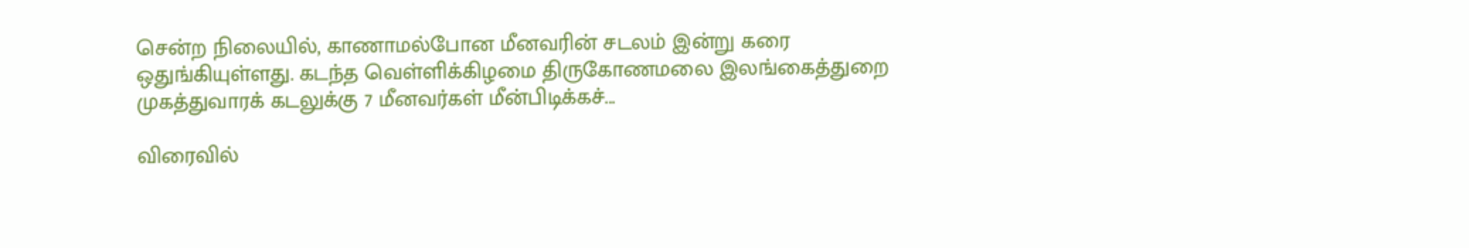சென்ற நிலையில், காணாமல்போன மீனவரின் சடலம் இன்று கரை ஒதுங்கியுள்ளது. கடந்த வெள்ளிக்கிழமை திருகோணமலை இலங்கைத்துறை முகத்துவாரக் கடலுக்கு 7 மீனவர்கள் மீன்பிடிக்கச்...

விரைவில்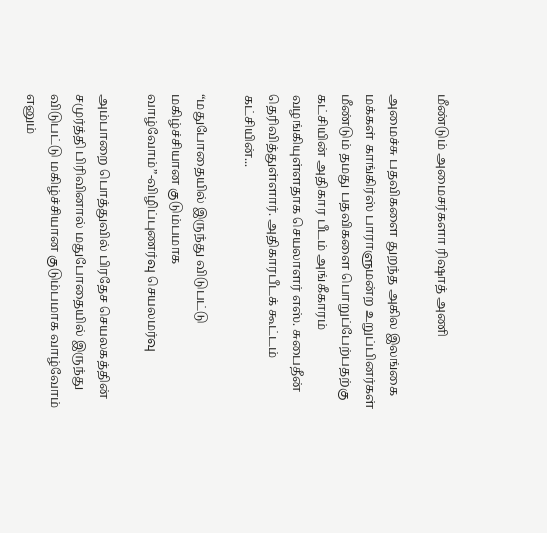மீண்டும் அமைசர்களா ரிஷாத் அணி

அமைச்சு பதவிகளை துறந்த அகில இலங்கை மக்கள் காங்கிர்ஸ் பாராளுமன்ற உறுப்பினர்கள் மீண்டும் தமது பதவிகளை பொறுப்பேற்பதற்கு கட்சியின் அதிகார பீடம் அங்கீகாரம் வழங்கியுள்ளதாக செயலாளர் எஸ். சுபைதீன் தெரிவித்துள்ளார். அதிகாரபீடக் கூட்டம் கட்சியின்...

“மதுபோதையில் இருந்து விடுபட்டு மகிழ்ச்சியான குடும்பமாக வாழ்வோம்”-விழிப்புணர்வு செயலமர்வு

அம்பாறை பொத்துவில் பிரதேச செயலகத்தின் சமுர்த்தி பிரிவினால் மதுபோதையில் இருந்து விடுபட்டு மகிழ்ச்சியான குடும்பமாக வாழ்வோம் எனும்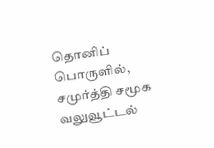தொனிப் பொருளில், சமுர்த்தி சமூக வலுவூட்டல்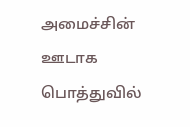அமைச்சின் ஊடாக பொத்துவில்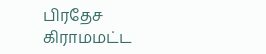பிரதேச கிராமமட்ட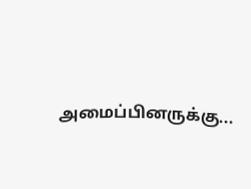அமைப்பினருக்கு...